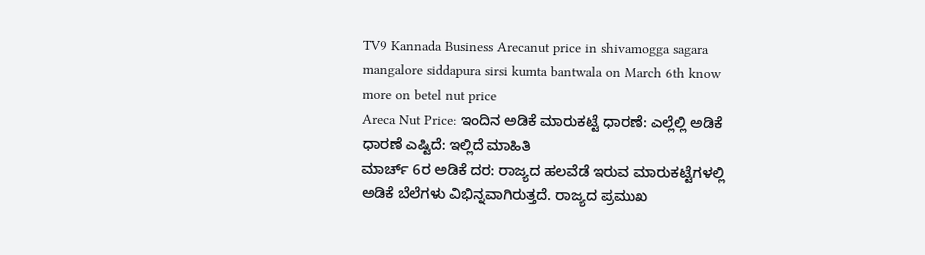TV9 Kannada Business Arecanut price in shivamogga sagara mangalore siddapura sirsi kumta bantwala on March 6th know more on betel nut price
Areca Nut Price: ಇಂದಿನ ಅಡಿಕೆ ಮಾರುಕಟ್ಟೆ ಧಾರಣೆ: ಎಲ್ಲೆಲ್ಲಿ ಅಡಿಕೆ ಧಾರಣೆ ಎಷ್ಟಿದೆ: ಇಲ್ಲಿದೆ ಮಾಹಿತಿ
ಮಾರ್ಚ್ 6ರ ಅಡಿಕೆ ದರ: ರಾಜ್ಯದ ಹಲವೆಡೆ ಇರುವ ಮಾರುಕಟ್ಟೆಗಳಲ್ಲಿ ಅಡಿಕೆ ಬೆಲೆಗಳು ವಿಭಿನ್ನವಾಗಿರುತ್ತದೆ. ರಾಜ್ಯದ ಪ್ರಮುಖ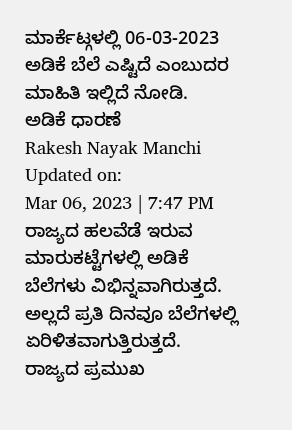ಮಾರ್ಕೆಟ್ಗಳಲ್ಲಿ 06-03-2023 ಅಡಿಕೆ ಬೆಲೆ ಎಷ್ಟಿದೆ ಎಂಬುದರ ಮಾಹಿತಿ ಇಲ್ಲಿದೆ ನೋಡಿ.
ಅಡಿಕೆ ಧಾರಣೆ
Rakesh Nayak Manchi
Updated on:
Mar 06, 2023 | 7:47 PM
ರಾಜ್ಯದ ಹಲವೆಡೆ ಇರುವ ಮಾರುಕಟ್ಟೆಗಳಲ್ಲಿ ಅಡಿಕೆ ಬೆಲೆಗಳು ವಿಭಿನ್ನವಾಗಿರುತ್ತದೆ. ಅಲ್ಲದೆ ಪ್ರತಿ ದಿನವೂ ಬೆಲೆಗಳಲ್ಲಿ ಏರಿಳಿತವಾಗುತ್ತಿರುತ್ತದೆ. ರಾಜ್ಯದ ಪ್ರಮುಖ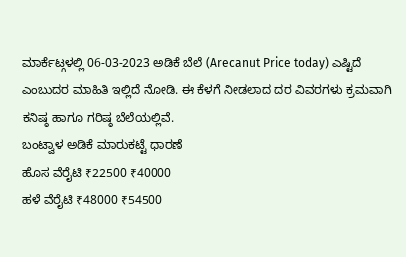ಮಾರ್ಕೆಟ್ಗಳಲ್ಲಿ 06-03-2023 ಅಡಿಕೆ ಬೆಲೆ (Arecanut Price today) ಎಷ್ಟಿದೆ ಎಂಬುದರ ಮಾಹಿತಿ ಇಲ್ಲಿದೆ ನೋಡಿ. ಈ ಕೆಳಗೆ ನೀಡಲಾದ ದರ ವಿವರಗಳು ಕ್ರಮವಾಗಿ ಕನಿಷ್ಠ ಹಾಗೂ ಗರಿಷ್ಠ ಬೆಲೆಯಲ್ಲಿವೆ.
ಬಂಟ್ವಾಳ ಅಡಿಕೆ ಮಾರುಕಟ್ಟೆ ಧಾರಣೆ
ಹೊಸ ವೆರೈಟಿ ₹22500 ₹40000
ಹಳೆ ವೆರೈಟಿ ₹48000 ₹54500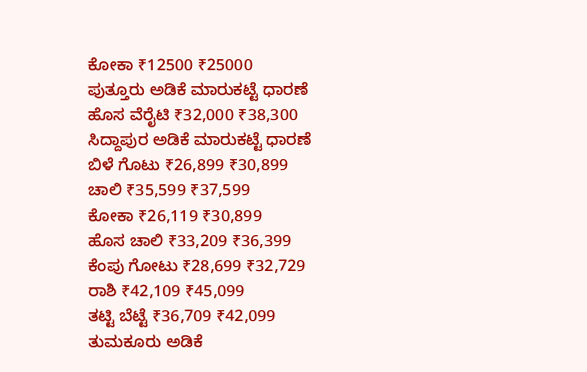ಕೋಕಾ ₹12500 ₹25000
ಪುತ್ತೂರು ಅಡಿಕೆ ಮಾರುಕಟ್ಟೆ ಧಾರಣೆ
ಹೊಸ ವೆರೈಟಿ ₹32,000 ₹38,300
ಸಿದ್ದಾಪುರ ಅಡಿಕೆ ಮಾರುಕಟ್ಟೆ ಧಾರಣೆ
ಬಿಳೆ ಗೊಟು ₹26,899 ₹30,899
ಚಾಲಿ ₹35,599 ₹37,599
ಕೋಕಾ ₹26,119 ₹30,899
ಹೊಸ ಚಾಲಿ ₹33,209 ₹36,399
ಕೆಂಪು ಗೋಟು ₹28,699 ₹32,729
ರಾಶಿ ₹42,109 ₹45,099
ತಟ್ಟಿ ಬೆಟ್ಟೆ ₹36,709 ₹42,099
ತುಮಕೂರು ಅಡಿಕೆ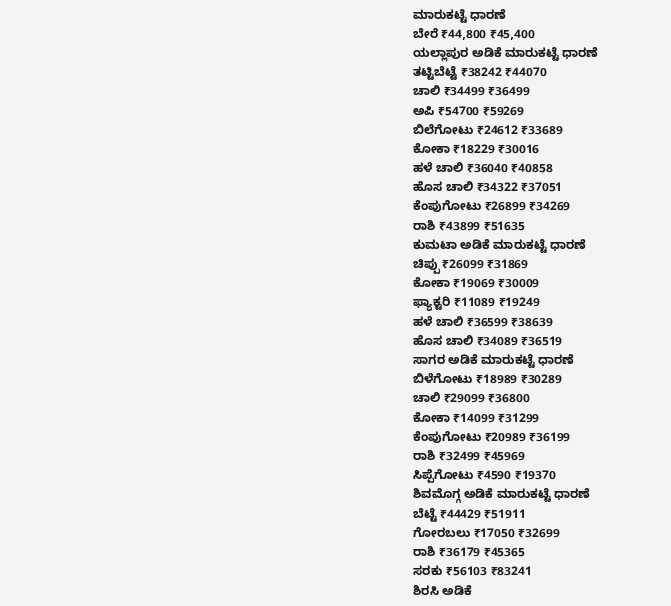ಮಾರುಕಟ್ಟೆ ಧಾರಣೆ
ಬೇರೆ ₹44,800 ₹45,400
ಯಲ್ಲಾಪುರ ಅಡಿಕೆ ಮಾರುಕಟ್ಟೆ ಧಾರಣೆ
ತಟ್ಟಿಬೆಟ್ಟೆ ₹38242 ₹44070
ಚಾಲಿ ₹34499 ₹36499
ಅಪಿ ₹54700 ₹59269
ಬಿಲೆಗೋಟು ₹24612 ₹33689
ಕೋಕಾ ₹18229 ₹30016
ಹಳೆ ಚಾಲಿ ₹36040 ₹40858
ಹೊಸ ಚಾಲಿ ₹34322 ₹37051
ಕೆಂಪುಗೋಟು ₹26899 ₹34269
ರಾಶಿ ₹43899 ₹51635
ಕುಮಟಾ ಅಡಿಕೆ ಮಾರುಕಟ್ಟೆ ಧಾರಣೆ
ಚಿಪ್ಪು ₹26099 ₹31869
ಕೋಕಾ ₹19069 ₹30009
ಫ್ಯಾಕ್ಟರಿ ₹11089 ₹19249
ಹಳೆ ಚಾಲಿ ₹36599 ₹38639
ಹೊಸ ಚಾಲಿ ₹34089 ₹36519
ಸಾಗರ ಅಡಿಕೆ ಮಾರುಕಟ್ಟೆ ಧಾರಣೆ
ಬಿಳೆಗೋಟು ₹18989 ₹30289
ಚಾಲಿ ₹29099 ₹36800
ಕೋಕಾ ₹14099 ₹31299
ಕೆಂಪುಗೋಟು ₹20989 ₹36199
ರಾಶಿ ₹32499 ₹45969
ಸಿಪ್ಪೆಗೋಟು ₹4590 ₹19370
ಶಿವಮೊಗ್ಗ ಅಡಿಕೆ ಮಾರುಕಟ್ಟೆ ಧಾರಣೆ
ಬೆಟ್ಟೆ ₹44429 ₹51911
ಗೋರಬಲು ₹17050 ₹32699
ರಾಶಿ ₹36179 ₹45365
ಸರಕು ₹56103 ₹83241
ಶಿರಸಿ ಅಡಿಕೆ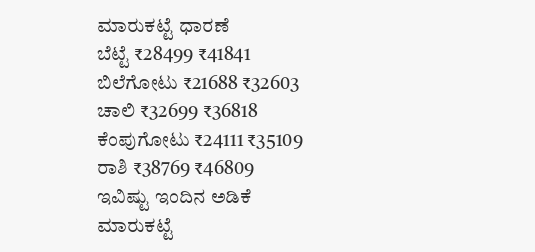ಮಾರುಕಟ್ಟೆ ಧಾರಣೆ
ಬೆಟ್ಟೆ ₹28499 ₹41841
ಬಿಲೆಗೋಟು ₹21688 ₹32603
ಚಾಲಿ ₹32699 ₹36818
ಕೆಂಪುಗೋಟು ₹24111 ₹35109
ರಾಶಿ ₹38769 ₹46809
ಇವಿಷ್ಟು ಇಂದಿನ ಅಡಿಕೆ ಮಾರುಕಟ್ಟೆ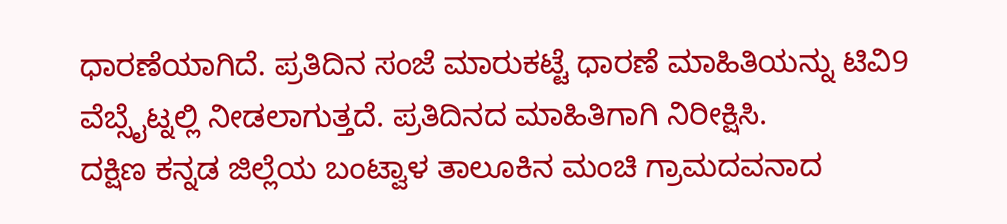ಧಾರಣೆಯಾಗಿದೆ. ಪ್ರತಿದಿನ ಸಂಜೆ ಮಾರುಕಟ್ಟೆ ಧಾರಣೆ ಮಾಹಿತಿಯನ್ನು ಟಿವಿ9 ವೆಬ್ಸೈಟ್ನಲ್ಲಿ ನೀಡಲಾಗುತ್ತದೆ. ಪ್ರತಿದಿನದ ಮಾಹಿತಿಗಾಗಿ ನಿರೀಕ್ಷಿಸಿ.
ದಕ್ಷಿಣ ಕನ್ನಡ ಜಿಲ್ಲೆಯ ಬಂಟ್ವಾಳ ತಾಲೂಕಿನ ಮಂಚಿ ಗ್ರಾಮದವನಾದ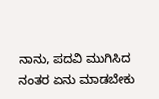ನಾನು, ಪದವಿ ಮುಗಿಸಿದ ನಂತರ ಏನು ಮಾಡಬೇಕು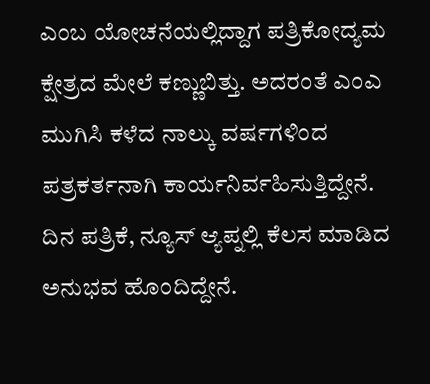ಎಂಬ ಯೋಚನೆಯಲ್ಲಿದ್ದಾಗ ಪತ್ರಿಕೋದ್ಯಮ ಕ್ಷೇತ್ರದ ಮೇಲೆ ಕಣ್ಣುಬಿತ್ತು. ಅದರಂತೆ ಎಂಎ ಮುಗಿಸಿ ಕಳೆದ ನಾಲ್ಕು ವರ್ಷಗಳಿಂದ ಪತ್ರಕರ್ತನಾಗಿ ಕಾರ್ಯನಿರ್ವಹಿಸುತ್ತಿದ್ದೇನೆ. ದಿನ ಪತ್ರಿಕೆ, ನ್ಯೂಸ್ ಆ್ಯಪ್ನಲ್ಲಿ ಕೆಲಸ ಮಾಡಿದ ಅನುಭವ ಹೊಂದಿದ್ದೇನೆ.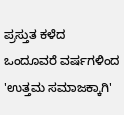ಪ್ರಸ್ತುತ ಕಳೆದ ಒಂದೂವರೆ ವರ್ಷಗಳಿಂದ 'ಉತ್ತಮ ಸಮಾಜಕ್ಕಾಗಿ'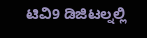ಟಿವಿ9 ಡಿಜಿಟಲ್ನಲ್ಲಿ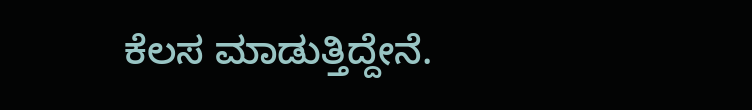ಕೆಲಸ ಮಾಡುತ್ತಿದ್ದೇನೆ.